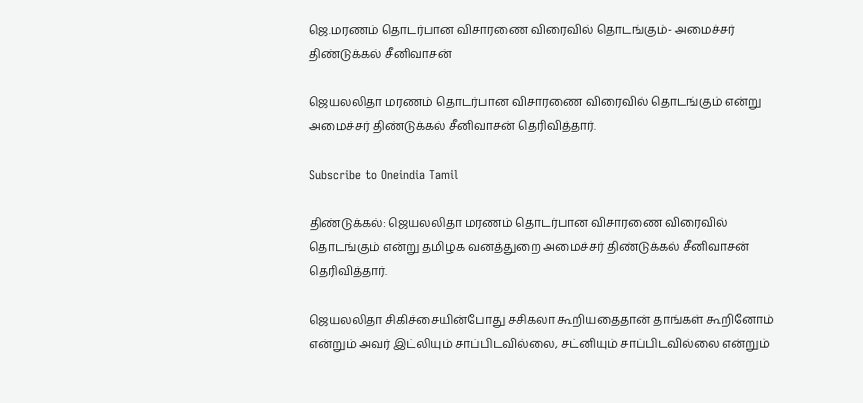ஜெ.மரணம் தொடர்பான விசாரணை விரைவில் தொடங்கும்- அமைச்சர் திண்டுக்கல் சீனிவாசன்

ஜெயலலிதா மரணம் தொடர்பான விசாரணை விரைவில் தொடங்கும் என்று அமைச்சர் திண்டுக்கல் சீனிவாசன் தெரிவித்தார்.

Subscribe to Oneindia Tamil

திண்டுக்கல்: ஜெயலலிதா மரணம் தொடர்பான விசாரணை விரைவில் தொடங்கும் என்று தமிழக வனத்துறை அமைச்சர் திண்டுக்கல் சீனிவாசன் தெரிவித்தார்.

ஜெயலலிதா சிகிச்சையின்போது சசிகலா கூறியதைதான் தாங்கள் கூறினோம் என்றும் அவர் இட்லியும் சாப்பிடவில்லை, சட்னியும் சாப்பிடவில்லை என்றும்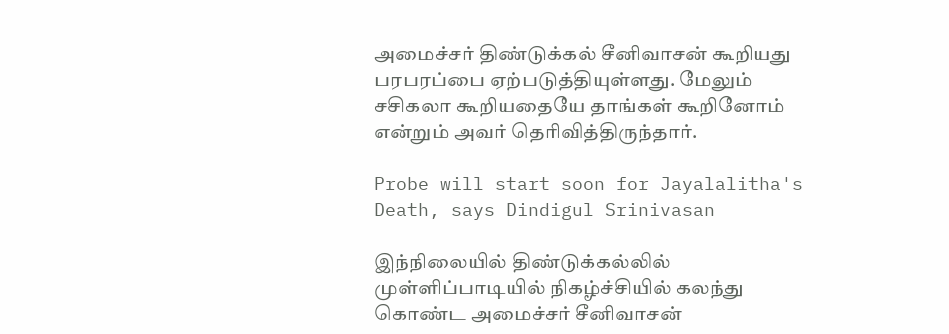அமைச்சர் திண்டுக்கல் சீனிவாசன் கூறியது பரபரப்பை ஏற்படுத்தியுள்ளது. மேலும் சசிகலா கூறியதையே தாங்கள் கூறினோம் என்றும் அவர் தெரிவித்திருந்தார்.

Probe will start soon for Jayalalitha's Death, says Dindigul Srinivasan

இந்நிலையில் திண்டுக்கல்லில் முள்ளிப்பாடியில் நிகழ்ச்சியில் கலந்து கொண்ட அமைச்சர் சீனிவாசன்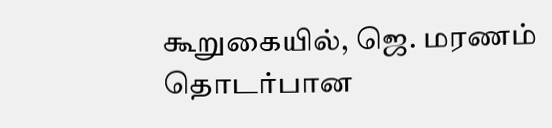கூறுகையில், ஜெ. மரணம் தொடர்பான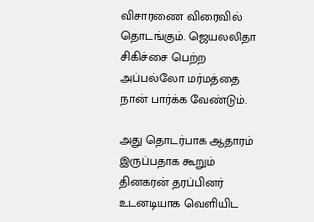விசாரணை விரைவில் தொடங்கும். ஜெயலலிதா சிகிச்சை பெற்ற அப்பல்லோ மர்மத்தை நான் பார்க்க வேண்டும்.

அது தொடர்பாக ஆதாரம் இருப்பதாக கூறும் தினகரன் தரப்பினர் உடனடியாக வெளியிட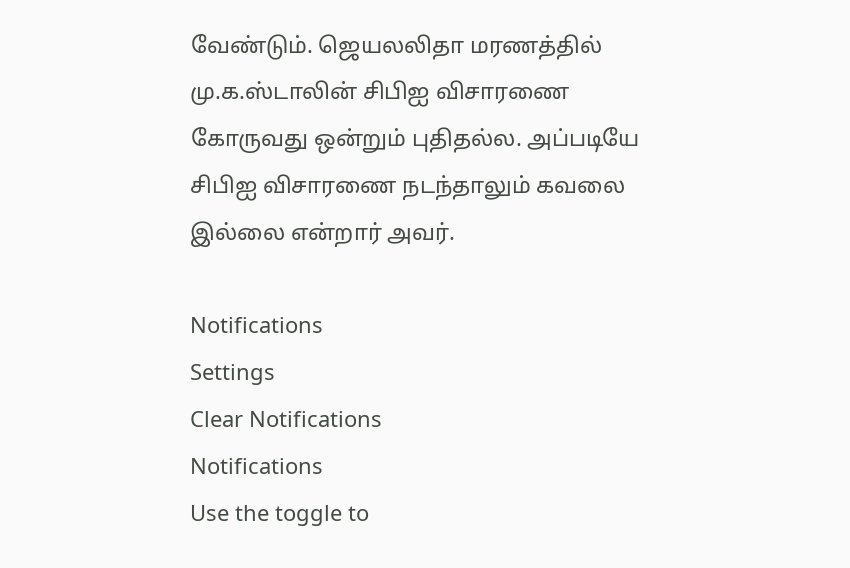வேண்டும். ஜெயலலிதா மரணத்தில் மு.க.ஸ்டாலின் சிபிஐ விசாரணை கோருவது ஒன்றும் புதிதல்ல. அப்படியே சிபிஐ விசாரணை நடந்தாலும் கவலை இல்லை என்றார் அவர்.

Notifications
Settings
Clear Notifications
Notifications
Use the toggle to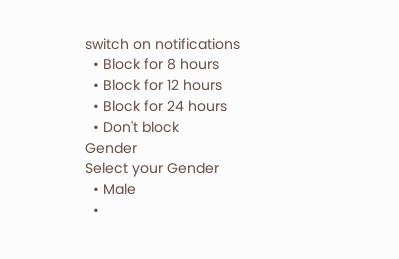switch on notifications
  • Block for 8 hours
  • Block for 12 hours
  • Block for 24 hours
  • Don't block
Gender
Select your Gender
  • Male
  •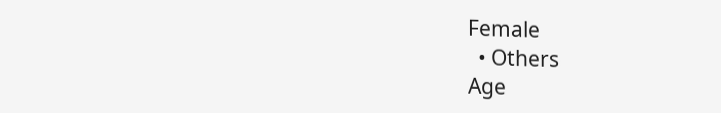Female
  • Others
Age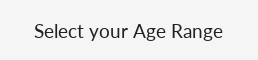Select your Age Range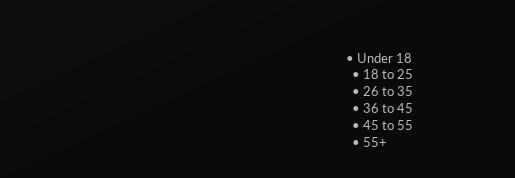• Under 18
  • 18 to 25
  • 26 to 35
  • 36 to 45
  • 45 to 55
  • 55+